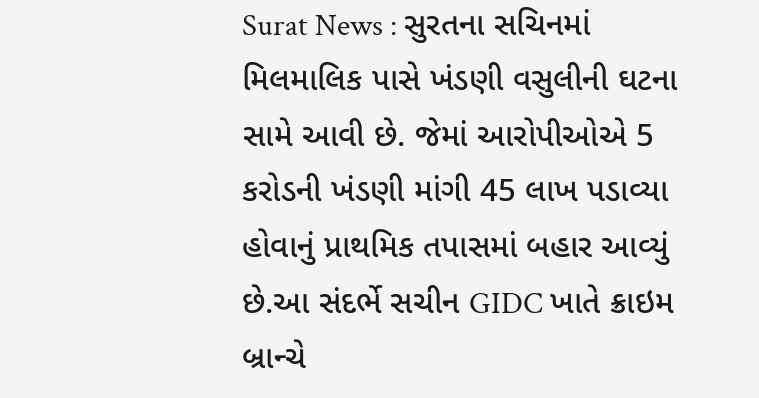Surat News : સુરતના સચિનમાં મિલમાલિક પાસે ખંડણી વસુલીની ઘટના સામે આવી છે. જેમાં આરોપીઓએ 5 કરોડની ખંડણી માંગી 45 લાખ પડાવ્યા હોવાનું પ્રાથમિક તપાસમાં બહાર આવ્યું છે.આ સંદર્ભે સચીન GIDC ખાતે ક્રાઇમ બ્રાન્ચે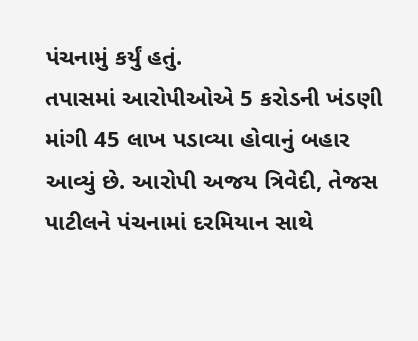પંચનામું કર્યું હતું.
તપાસમાં આરોપીઓએ 5 કરોડની ખંડણી માંગી 45 લાખ પડાવ્યા હોવાનું બહાર આવ્યું છે. આરોપી અજય ત્રિવેદી, તેજસ પાટીલને પંચનામાં દરમિયાન સાથે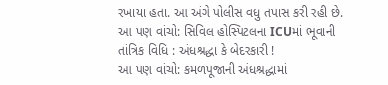રખાયા હતા. આ અંગે પોલીસ વધુ તપાસ કરી રહી છે.
આ પણ વાંચો: સિવિલ હોસ્પિટલના ICUમાં ભૂવાની તાંત્રિક વિધિ : અંધશ્રદ્ધા કે બેદરકારી !
આ પણ વાંચો: કમળપૂજાની અંધશ્રદ્ધામાં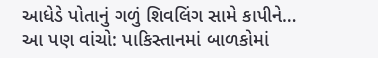આધેડે પોતાનું ગળું શિવલિંગ સામે કાપીને…
આ પણ વાંચો: પાકિસ્તાનમાં બાળકોમાં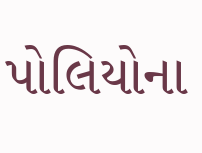પોલિયોના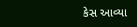કેસ આવ્યા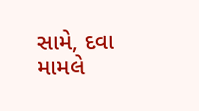સામે, દવા મામલે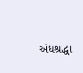અંધશ્રદ્ધા